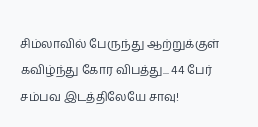சிம்லாவில் பேருந்து ஆற்றுக்குள் கவிழ்ந்து கோர விபத்து... 44 பேர் சம்பவ இடத்திலேயே சாவு!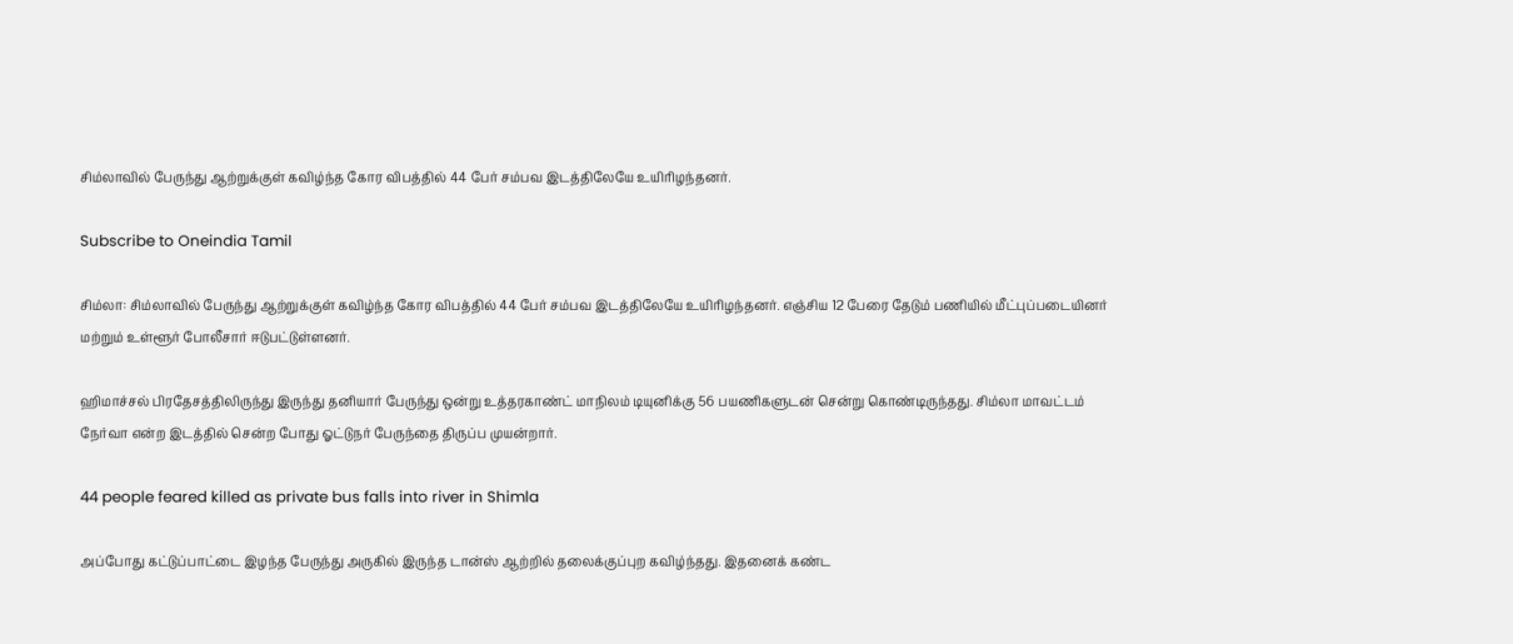சிம்லாவில் பேருந்து ஆற்றுக்குள் கவிழ்ந்த கோர விபத்தில் 44 பேர் சம்பவ இடத்திலேயே உயிரிழந்தனர்.

Subscribe to Oneindia Tamil

சிம்லா: சிம்லாவில் பேருந்து ஆற்றுக்குள் கவிழ்ந்த கோர விபத்தில் 44 பேர் சம்பவ இடத்திலேயே உயிரிழந்தனர். எஞ்சிய 12 பேரை தேடும் பணியில் மீட்புப்படையினர் மற்றும் உள்ளூர் போலீசார் ஈடுபட்டுள்ளனர்.

ஹிமாச்சல் பிரதேசத்திலிருந்து இருந்து தனியார் பேருந்து ஒன்று உத்தரகாண்ட் மாநிலம் டியுனிக்கு 56 பயணிகளுடன் சென்று கொண்டிருந்தது. சிம்லா மாவட்டம் நேர்வா என்ற இடத்தில் சென்ற போது ஓட்டுநர் பேருந்தை திருப்ப முயன்றார்.

44 people feared killed as private bus falls into river in Shimla

அப்போது கட்டுப்பாட்டை இழந்த பேருந்து அருகில் இருந்த டான்ஸ் ஆற்றில் தலைக்குப்புற கவிழ்ந்தது. இதனைக் கண்ட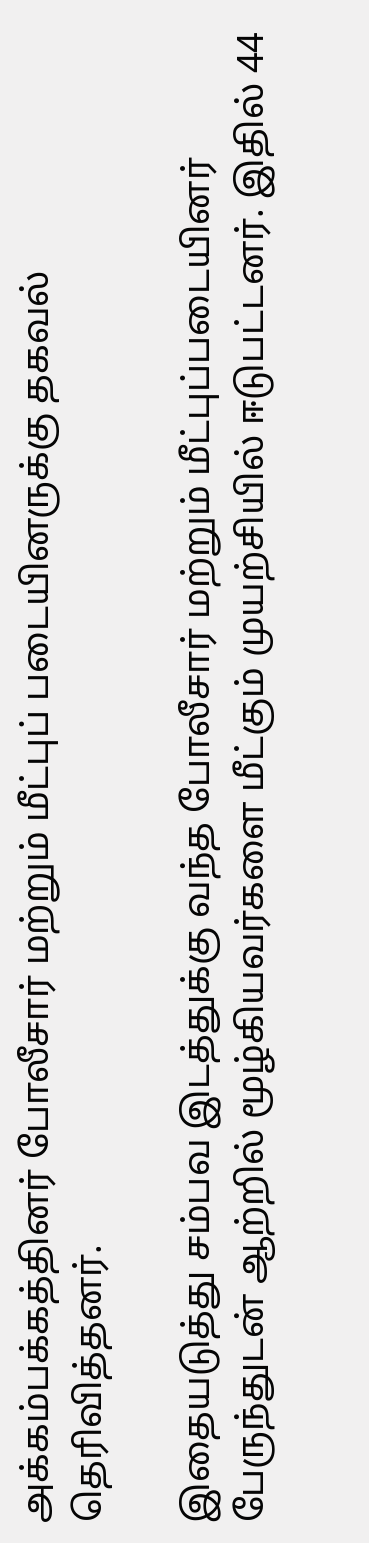அக்கம்பக்கத்தினர் போலீசார் மற்றும் மீட்புப் படையினருக்கு தகவல் தெரிவித்தனர்.

இதையடுத்து சம்பவ இடத்துக்கு வந்த போலீசார் மற்றும் மீட்புப்படையினர் பேருந்துடன் ஆற்றில் மூழ்கியவர்களை மீட்கும் முயற்சியில் ஈடுபட்டனர். இதில் 44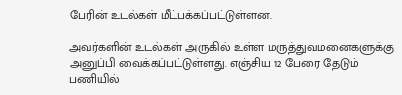பேரின் உடல்கள் மீட்பக்கப்பட்டுள்ளன.

அவர்களின் உடல்கள் அருகில் உள்ள மருத்துவமனைகளுக்கு அனுப்பி வைக்கப்பட்டுள்ளது. எஞ்சிய 12 பேரை தேடும் பணியில்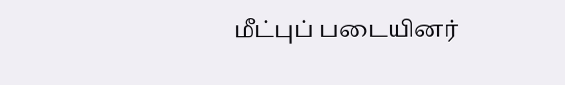மீட்புப் படையினர்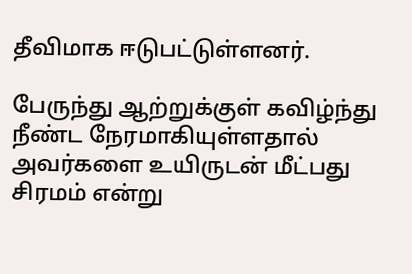தீவிமாக ஈடுபட்டுள்ளனர்.

பேருந்து ஆற்றுக்குள் கவிழ்ந்து நீண்ட நேரமாகியுள்ளதால் அவர்களை உயிருடன் மீட்பது சிரமம் என்று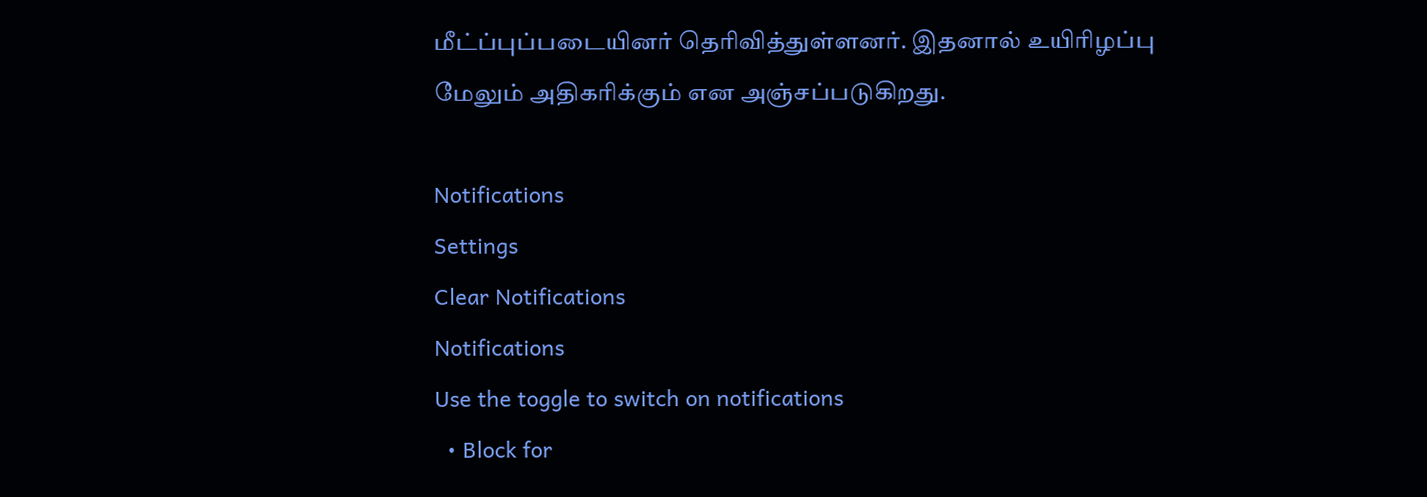மீட்ப்புப்படையினர் தெரிவித்துள்ளனர். இதனால் உயிரிழப்பு மேலும் அதிகரிக்கும் என அஞ்சப்படுகிறது.

Notifications
Settings
Clear Notifications
Notifications
Use the toggle to switch on notifications
  • Block for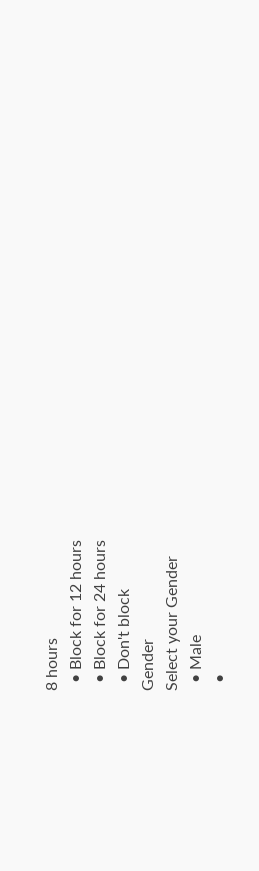8 hours
  • Block for 12 hours
  • Block for 24 hours
  • Don't block
Gender
Select your Gender
  • Male
  •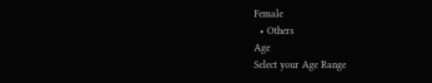Female
  • Others
Age
Select your Age Range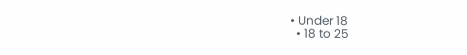• Under 18
  • 18 to 25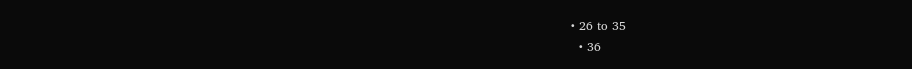• 26 to 35
  • 36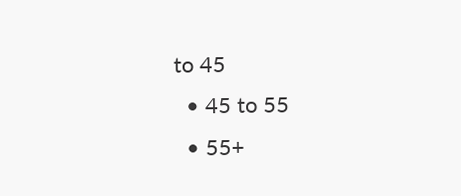to 45
  • 45 to 55
  • 55+